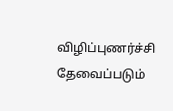விழிப்புணர்ச்சி தேவைப்படும்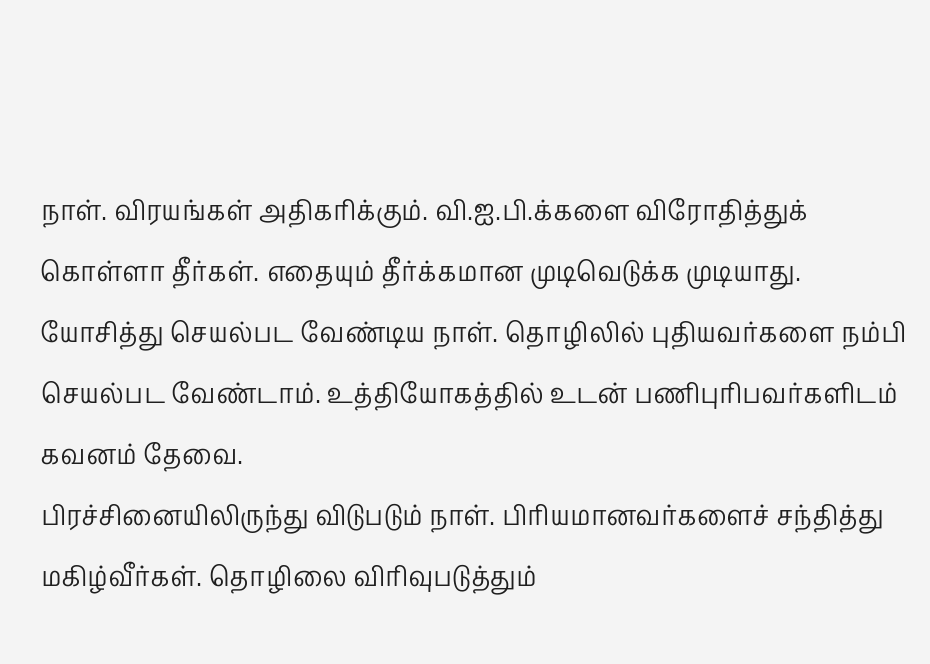நாள். விரயங்கள் அதிகரிக்கும். வி.ஐ.பி.க்களை விரோதித்துக் கொள்ளா தீர்கள். எதையும் தீர்க்கமான முடிவெடுக்க முடியாது.
யோசித்து செயல்பட வேண்டிய நாள். தொழிலில் புதியவர்களை நம்பி செயல்பட வேண்டாம். உத்தியோகத்தில் உடன் பணிபுரிபவர்களிடம் கவனம் தேவை.
பிரச்சினையிலிருந்து விடுபடும் நாள். பிரியமானவர்களைச் சந்தித்து மகிழ்வீர்கள். தொழிலை விரிவுபடுத்தும்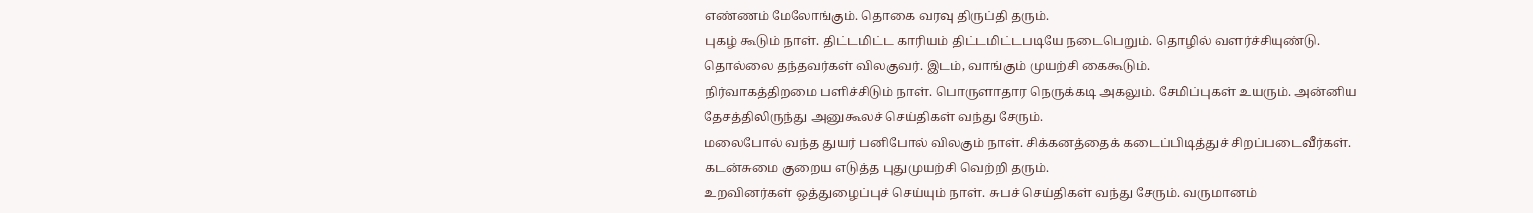எண்ணம் மேலோங்கும். தொகை வரவு திருப்தி தரும்.
புகழ் கூடும் நாள். திட்டமிட்ட காரியம் திட்டமிட்டபடியே நடைபெறும். தொழில் வளர்ச்சியுண்டு. தொல்லை தந்தவர்கள் விலகுவர். இடம், வாங்கும் முயற்சி கைகூடும்.
நிர்வாகத்திறமை பளிச்சிடும் நாள். பொருளாதார நெருக்கடி அகலும். சேமிப்புகள் உயரும். அன்னிய தேசத்திலிருந்து அனுகூலச் செய்திகள் வந்து சேரும்.
மலைபோல் வந்த துயர் பனிபோல் விலகும் நாள். சிக்கனத்தைக் கடைப்பிடித்துச் சிறப்படைவீர்கள். கடன்சுமை குறைய எடுத்த புதுமுயற்சி வெற்றி தரும்.
உறவினர்கள் ஒத்துழைப்புச் செய்யும் நாள். சுபச் செய்திகள் வந்து சேரும். வருமானம்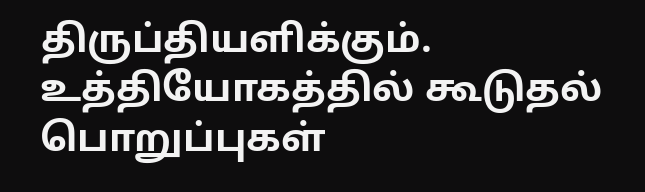திருப்தியளிக்கும். உத்தியோகத்தில் கூடுதல் பொறுப்புகள்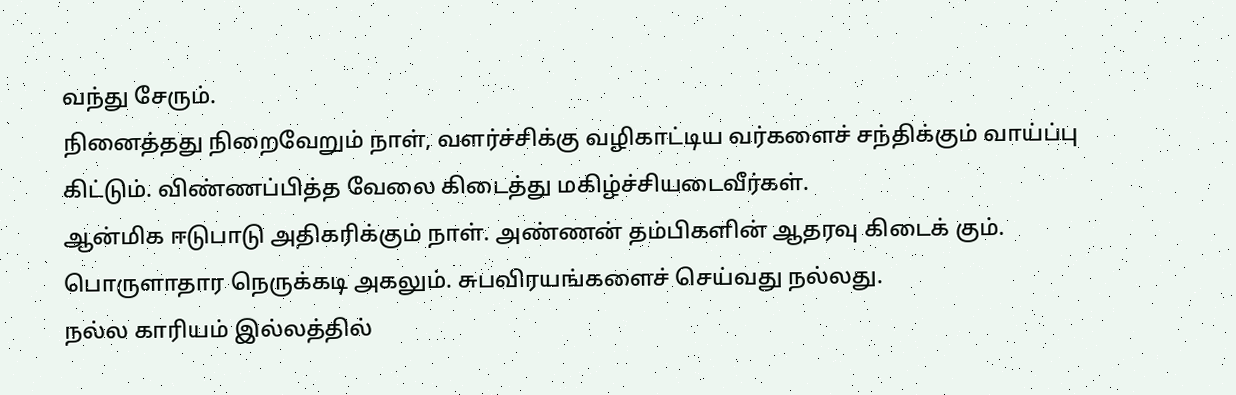வந்து சேரும்.
நினைத்தது நிறைவேறும் நாள், வளர்ச்சிக்கு வழிகாட்டிய வர்களைச் சந்திக்கும் வாய்ப்பு கிட்டும். விண்ணப்பித்த வேலை கிடைத்து மகிழ்ச்சியடைவீர்கள்.
ஆன்மிக ஈடுபாடு அதிகரிக்கும் நாள். அண்ணன் தம்பிகளின் ஆதரவு கிடைக் கும். பொருளாதார நெருக்கடி அகலும். சுபவிரயங்களைச் செய்வது நல்லது.
நல்ல காரியம் இல்லத்தில்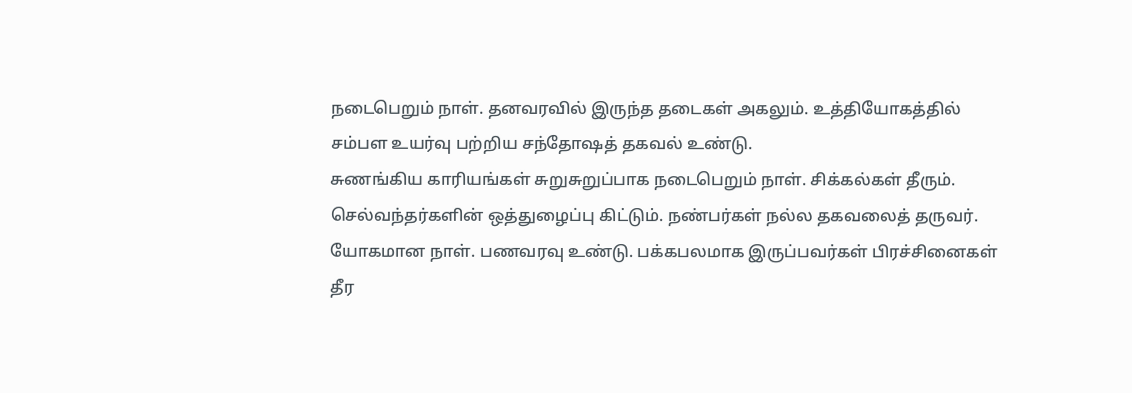நடைபெறும் நாள். தனவரவில் இருந்த தடைகள் அகலும். உத்தியோகத்தில் சம்பள உயர்வு பற்றிய சந்தோஷத் தகவல் உண்டு.
சுணங்கிய காரியங்கள் சுறுசுறுப்பாக நடைபெறும் நாள். சிக்கல்கள் தீரும். செல்வந்தர்களின் ஒத்துழைப்பு கிட்டும். நண்பர்கள் நல்ல தகவலைத் தருவர்.
யோகமான நாள். பணவரவு உண்டு. பக்கபலமாக இருப்பவர்கள் பிரச்சினைகள் தீர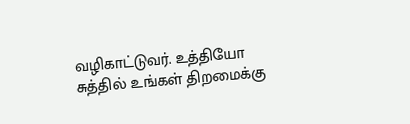வழிகாட்டுவர். உத்தியோ சுத்தில் உங்கள் திறமைக்கு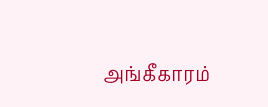அங்கீகாரம்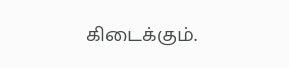கிடைக்கும்.